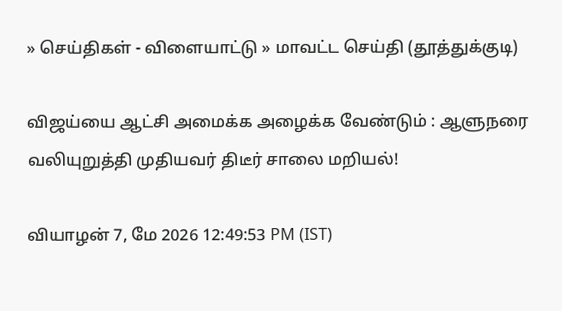» செய்திகள் - விளையாட்டு » மாவட்ட செய்தி (தூத்துக்குடி)

விஜய்யை ஆட்சி அமைக்க அழைக்க வேண்டும் : ஆளுநரை வலியுறுத்தி முதியவர் திடீர் சாலை மறியல்!

வியாழன் 7, மே 2026 12:49:53 PM (IST)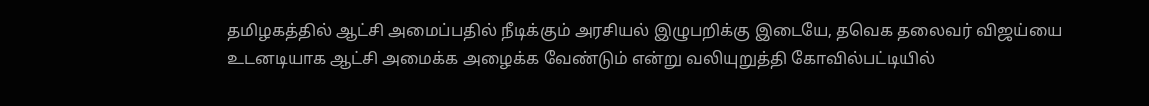தமிழகத்தில் ஆட்சி அமைப்பதில் நீடிக்கும் அரசியல் இழுபறிக்கு இடையே, தவெக தலைவர் விஜய்யை உடனடியாக ஆட்சி அமைக்க அழைக்க வேண்டும் என்று வலியுறுத்தி கோவில்பட்டியில்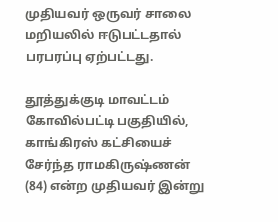முதியவர் ஒருவர் சாலை மறியலில் ஈடுபட்டதால் பரபரப்பு ஏற்பட்டது.

தூத்துக்குடி மாவட்டம் கோவில்பட்டி பகுதியில், காங்கிரஸ் கட்சியைச் சேர்ந்த ராமகிருஷ்ணன் (84) என்ற முதியவர் இன்று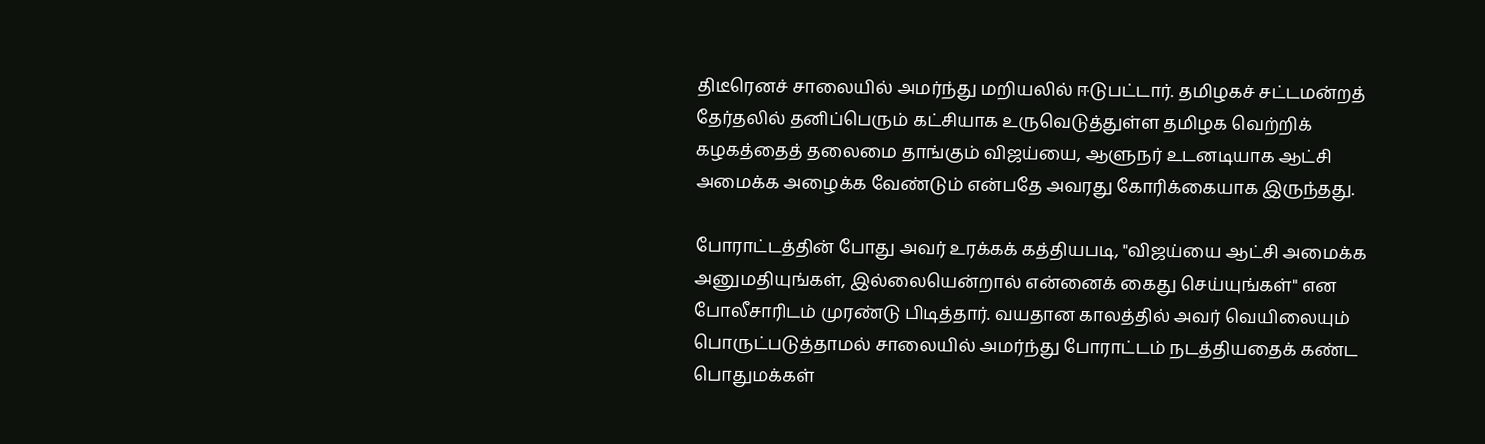திடீரெனச் சாலையில் அமர்ந்து மறியலில் ஈடுபட்டார். தமிழகச் சட்டமன்றத் தேர்தலில் தனிப்பெரும் கட்சியாக உருவெடுத்துள்ள தமிழக வெற்றிக் கழகத்தைத் தலைமை தாங்கும் விஜய்யை, ஆளுநர் உடனடியாக ஆட்சி அமைக்க அழைக்க வேண்டும் என்பதே அவரது கோரிக்கையாக இருந்தது.

போராட்டத்தின் போது அவர் உரக்கக் கத்தியபடி, "விஜய்யை ஆட்சி அமைக்க அனுமதியுங்கள், இல்லையென்றால் என்னைக் கைது செய்யுங்கள்" என போலீசாரிடம் முரண்டு பிடித்தார். வயதான காலத்தில் அவர் வெயிலையும் பொருட்படுத்தாமல் சாலையில் அமர்ந்து போராட்டம் நடத்தியதைக் கண்ட பொதுமக்கள்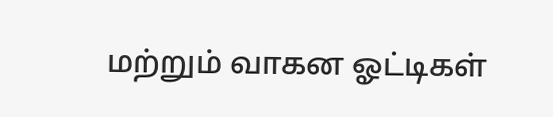மற்றும் வாகன ஓட்டிகள்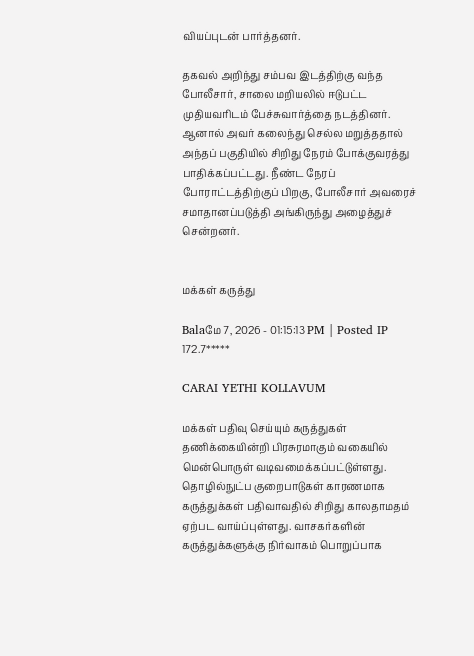வியப்புடன் பார்த்தனர்.

தகவல் அறிந்து சம்பவ இடத்திற்கு வந்த போலீசார், சாலை மறியலில் ஈடுபட்ட முதியவரிடம் பேச்சுவார்த்தை நடத்தினர். ஆனால் அவர் கலைந்து செல்ல மறுத்ததால் அந்தப் பகுதியில் சிறிது நேரம் போக்குவரத்து பாதிக்கப்பட்டது. நீண்ட நேரப் போராட்டத்திற்குப் பிறகு, போலீசார் அவரைச் சமாதானப்படுத்தி அங்கிருந்து அழைத்துச் சென்றனர்.


மக்கள் கருத்து

Balaமே 7, 2026 - 01:15:13 PM | Posted IP 172.7*****

CARAI YETHI KOLLAVUM

மக்கள் பதிவு செய்யும் கருத்துகள் தணிக்கையின்றி பிரசுரமாகும் வகையில் மென்பொருள் வடிவமைக்கப்பட்டுள்ளது. தொழில்நுட்ப குறைபாடுகள் காரணமாக கருத்துக்கள் பதிவாவதில் சிறிது காலதாமதம் ஏற்பட வாய்ப்புள்ளது. வாசகர்களின் கருத்துக்களுக்கு நிர்வாகம் பொறுப்பாக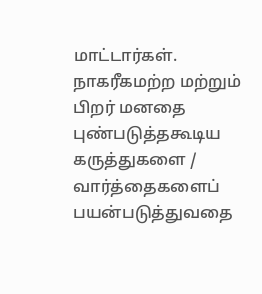மாட்டார்கள். நாகரீகமற்ற மற்றும் பிறர் மனதை புண்படுத்தகூடிய கருத்துகளை / வார்த்தைகளைப் பயன்படுத்துவதை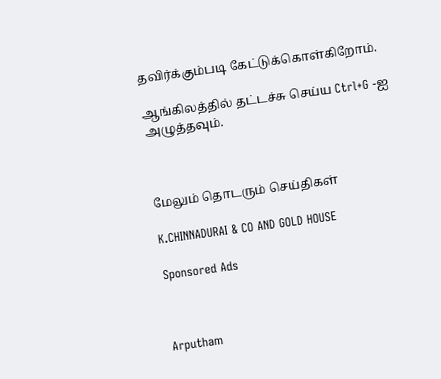தவிர்க்கும்படி கேட்டுக்கொள்கிறோம்.

ஆங்கிலத்தில் தட்டச்சு செய்ய Ctrl+G -ஐ அழுத்தவும்.



மேலும் தொடரும் செய்திகள்

K.CHINNADURAI & CO AND GOLD HOUSE

Sponsored Ads



Arputham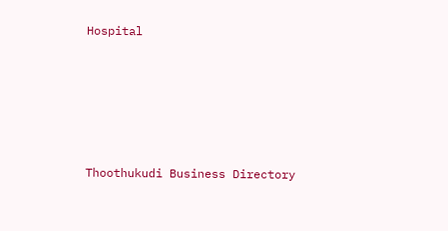Hospital






Thoothukudi Business Directory